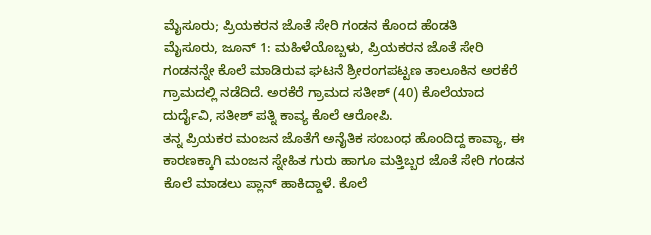ಮೈಸೂರು; ಪ್ರಿಯಕರನ ಜೊತೆ ಸೇರಿ ಗಂಡನ ಕೊಂದ ಹೆಂಡತಿ
ಮೈಸೂರು, ಜೂನ್ 1: ಮಹಿಳೆಯೊಬ್ಬಳು, ಪ್ರಿಯಕರನ ಜೊತೆ ಸೇರಿ ಗಂಡನನ್ನೇ ಕೊಲೆ ಮಾಡಿರುವ ಘಟನೆ ಶ್ರೀರಂಗಪಟ್ಟಣ ತಾಲೂಕಿನ ಅರಕೆರೆ ಗ್ರಾಮದಲ್ಲಿ ನಡೆದಿದೆ. ಅರಕೆರೆ ಗ್ರಾಮದ ಸತೀಶ್ (40) ಕೊಲೆಯಾದ ದುರ್ದೈವಿ, ಸತೀಶ್ ಪತ್ನಿ ಕಾವ್ಯ ಕೊಲೆ ಆರೋಪಿ.
ತನ್ನ ಪ್ರಿಯಕರ ಮಂಜನ ಜೊತೆಗೆ ಅನೈತಿಕ ಸಂಬಂಧ ಹೊಂದಿದ್ದ ಕಾವ್ಯಾ, ಈ ಕಾರಣಕ್ಕಾಗಿ ಮಂಜನ ಸ್ನೇಹಿತ ಗುರು ಹಾಗೂ ಮತ್ತಿಬ್ಬರ ಜೊತೆ ಸೇರಿ ಗಂಡನ ಕೊಲೆ ಮಾಡಲು ಪ್ಲಾನ್ ಹಾಕಿದ್ದಾಳೆ. ಕೊಲೆ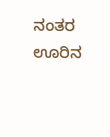ನಂತರ ಊರಿನ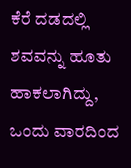ಕೆರೆ ದಡದಲ್ಲಿ ಶವವನ್ನು ಹೂತು ಹಾಕಲಾಗಿದ್ದು, ಒಂದು ವಾರದಿಂದ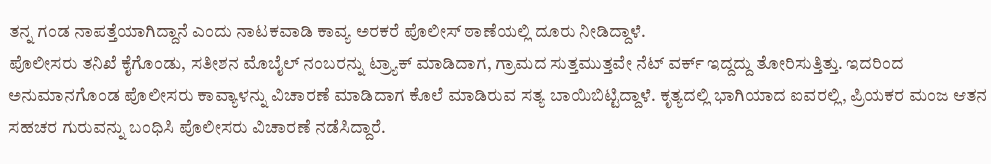ತನ್ನ ಗಂಡ ನಾಪತ್ತೆಯಾಗಿದ್ದಾನೆ ಎಂದು ನಾಟಕವಾಡಿ ಕಾವ್ಯ ಅರಕರೆ ಪೊಲೀಸ್ ಠಾಣೆಯಲ್ಲಿ ದೂರು ನೀಡಿದ್ದಾಳೆ.
ಪೊಲೀಸರು ತನಿಖೆ ಕೈಗೊಂಡು, ಸತೀಶನ ಮೊಬೈಲ್ ನಂಬರನ್ನು ಟ್ರ್ಯಾಕ್ ಮಾಡಿದಾಗ, ಗ್ರಾಮದ ಸುತ್ತಮುತ್ತವೇ ನೆಟ್ ವರ್ಕ್ ಇದ್ದದ್ದು ತೋರಿಸುತ್ತಿತ್ತು. ಇದರಿಂದ ಅನುಮಾನಗೊಂಡ ಪೊಲೀಸರು ಕಾವ್ಯಾಳನ್ನು ವಿಚಾರಣೆ ಮಾಡಿದಾಗ ಕೊಲೆ ಮಾಡಿರುವ ಸತ್ಯ ಬಾಯಿಬಿಟ್ಟಿದ್ದಾಳೆ. ಕೃತ್ಯದಲ್ಲಿ ಭಾಗಿಯಾದ ಐವರಲ್ಲಿ, ಪ್ರಿಯಕರ ಮಂಜ ಆತನ ಸಹಚರ ಗುರುವನ್ನು ಬಂಧಿಸಿ ಪೊಲೀಸರು ವಿಚಾರಣೆ ನಡೆಸಿದ್ದಾರೆ.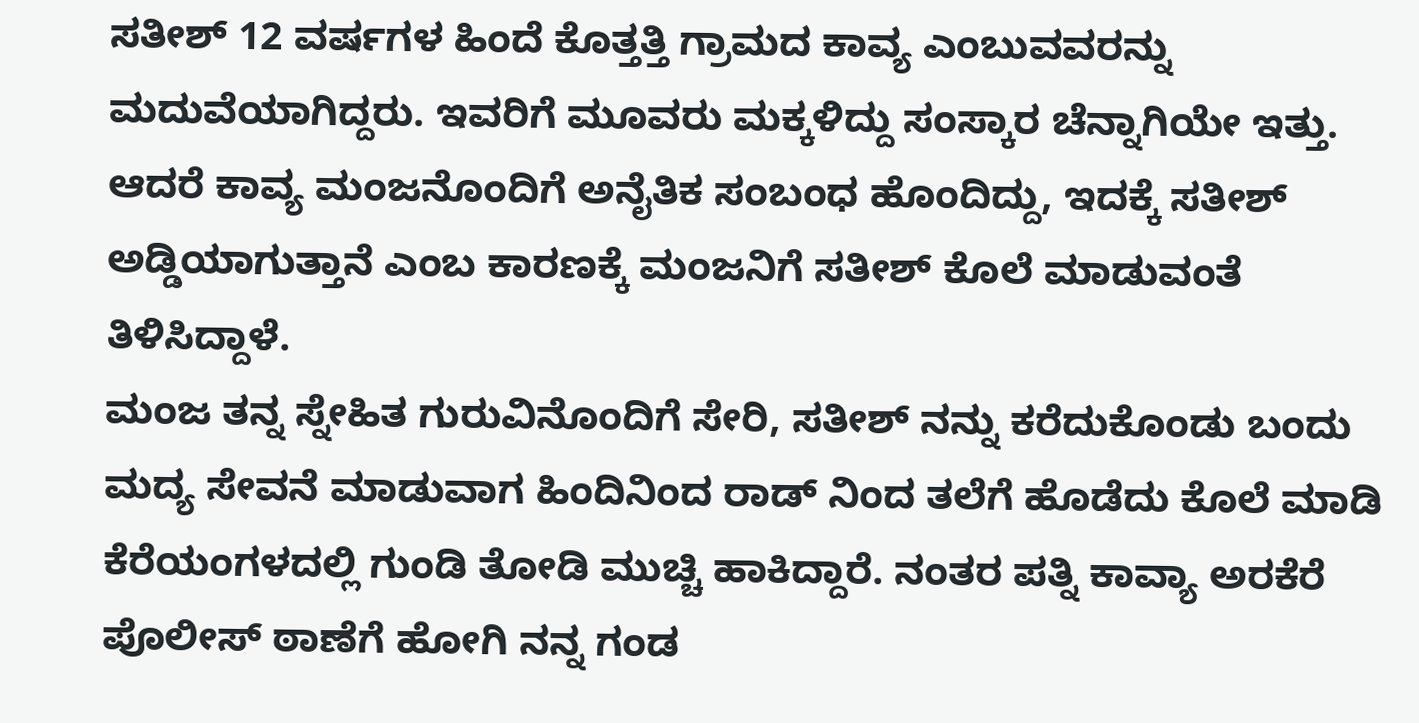ಸತೀಶ್ 12 ವರ್ಷಗಳ ಹಿಂದೆ ಕೊತ್ತತ್ತಿ ಗ್ರಾಮದ ಕಾವ್ಯ ಎಂಬುವವರನ್ನು ಮದುವೆಯಾಗಿದ್ದರು. ಇವರಿಗೆ ಮೂವರು ಮಕ್ಕಳಿದ್ದು ಸಂಸ್ಕಾರ ಚೆನ್ನಾಗಿಯೇ ಇತ್ತು. ಆದರೆ ಕಾವ್ಯ ಮಂಜನೊಂದಿಗೆ ಅನೈತಿಕ ಸಂಬಂಧ ಹೊಂದಿದ್ದು, ಇದಕ್ಕೆ ಸತೀಶ್ ಅಡ್ಡಿಯಾಗುತ್ತಾನೆ ಎಂಬ ಕಾರಣಕ್ಕೆ ಮಂಜನಿಗೆ ಸತೀಶ್ ಕೊಲೆ ಮಾಡುವಂತೆ ತಿಳಿಸಿದ್ದಾಳೆ.
ಮಂಜ ತನ್ನ ಸ್ನೇಹಿತ ಗುರುವಿನೊಂದಿಗೆ ಸೇರಿ, ಸತೀಶ್ ನನ್ನು ಕರೆದುಕೊಂಡು ಬಂದು ಮದ್ಯ ಸೇವನೆ ಮಾಡುವಾಗ ಹಿಂದಿನಿಂದ ರಾಡ್ ನಿಂದ ತಲೆಗೆ ಹೊಡೆದು ಕೊಲೆ ಮಾಡಿ ಕೆರೆಯಂಗಳದಲ್ಲಿ ಗುಂಡಿ ತೋಡಿ ಮುಚ್ಚಿ ಹಾಕಿದ್ದಾರೆ. ನಂತರ ಪತ್ನಿ ಕಾವ್ಯಾ ಅರಕೆರೆ ಪೊಲೀಸ್ ಠಾಣೆಗೆ ಹೋಗಿ ನನ್ನ ಗಂಡ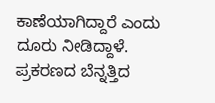ಕಾಣೆಯಾಗಿದ್ದಾರೆ ಎಂದು ದೂರು ನೀಡಿದ್ದಾಳೆ.
ಪ್ರಕರಣದ ಬೆನ್ನತ್ತಿದ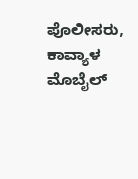ಪೊಲೀಸರು, ಕಾವ್ಯಾಳ ಮೊಬೈಲ್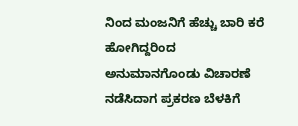ನಿಂದ ಮಂಜನಿಗೆ ಹೆಚ್ಚು ಬಾರಿ ಕರೆ ಹೋಗಿದ್ದರಿಂದ ಅನುಮಾನಗೊಂಡು ವಿಚಾರಣೆ ನಡೆಸಿದಾಗ ಪ್ರಕರಣ ಬೆಳಕಿಗೆ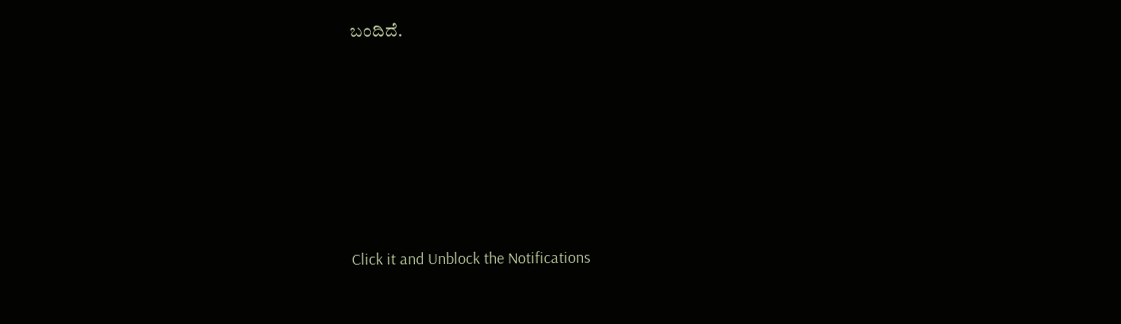ಬಂದಿದೆ.












Click it and Unblock the Notifications